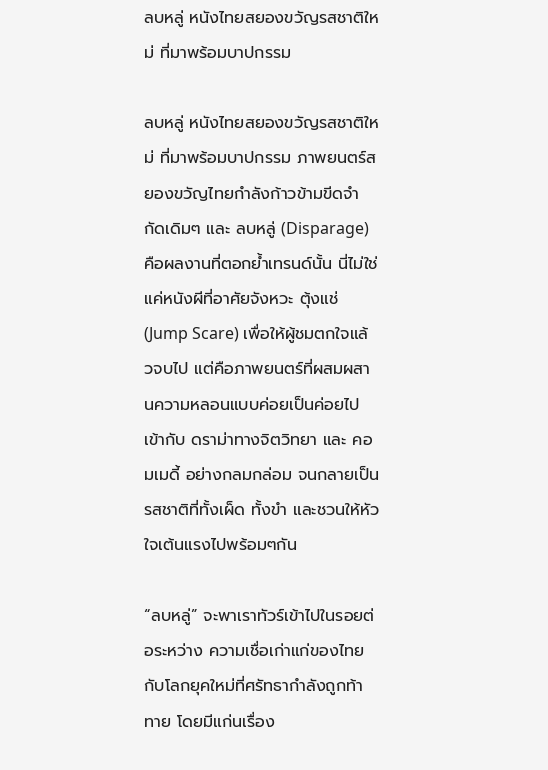ลบหลู่ หนังไทยสยองขวัญรสชาติใหม่ ที่มาพร้อมบาปกรรม

ลบหลู่ หนังไทยสยองขวัญรสชาติใหม่ ที่มาพร้อมบาปกรรม ภาพยนตร์สยองขวัญไทยกำลังก้าวข้ามขีดจำกัดเดิมๆ และ ลบหลู่ (Disparage) คือผลงานที่ตอกย้ำเทรนด์นั้น นี่ไม่ใช่แค่หนังผีที่อาศัยจังหวะ ตุ้งแช่ (Jump Scare) เพื่อให้ผู้ชมตกใจแล้วจบไป แต่คือภาพยนตร์ที่ผสมผสานความหลอนแบบค่อยเป็นค่อยไป เข้ากับ ดราม่าทางจิตวิทยา และ คอมเมดี้ อย่างกลมกล่อม จนกลายเป็นรสชาติที่ทั้งเผ็ด ทั้งขำ และชวนให้หัวใจเต้นแรงไปพร้อมๆกัน

“ลบหลู่” จะพาเราทัวร์เข้าไปในรอยต่อระหว่าง ความเชื่อเก่าแก่ของไทย กับโลกยุคใหม่ที่ศรัทธากำลังถูกท้าทาย โดยมีแก่นเรื่อง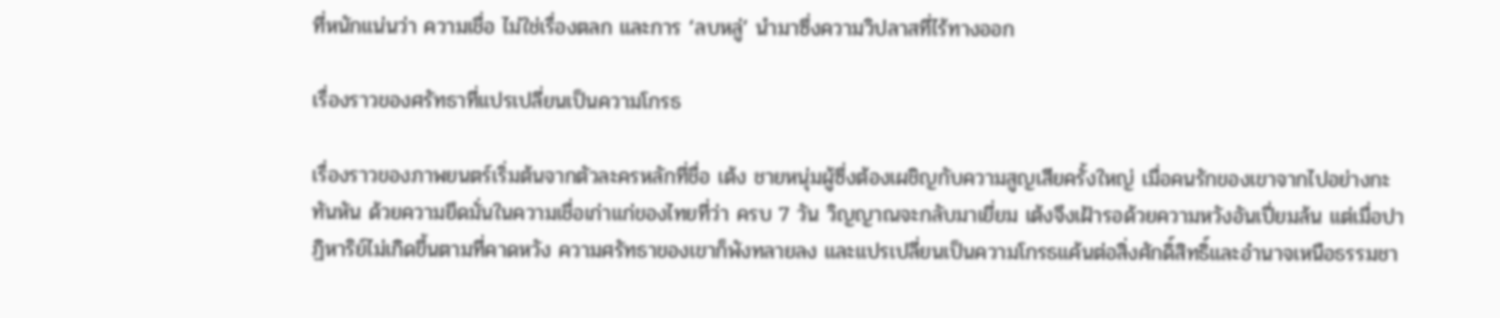ที่หนักแน่นว่า ความเชื่อ ไม่ใช่เรื่องตลก และการ ‘ลบหลู่’ นำมาซึ่งความวิปลาสที่ไร้ทางออก

เรื่องราวของศรัทธาที่แปรเปลี่ยนเป็นความโกรธ

เรื่องราวของภาพยนตร์เริ่มต้นจากตัวละครหลักที่ชื่อ เต้ง ชายหนุ่มผู้ซึ่งต้องเผชิญกับความสูญเสียครั้งใหญ่ เมื่อคนรักของเขาจากไปอย่างกะทันหัน ด้วยความยึดมั่นในความเชื่อเก่าแก่ของไทยที่ว่า ครบ 7 วัน วิญญาณจะกลับมาเยี่ยม เต้งจึงเฝ้ารอด้วยความหวังอันเปี่ยมล้น แต่เมื่อปาฏิหาริย์ไม่เกิดขึ้นตามที่คาดหวัง ความศรัทธาของเขาก็พังทลายลง และแปรเปลี่ยนเป็นความโกรธแค้นต่อสิ่งศักดิ์สิทธิ์และอำนาจเหนือธรรมชา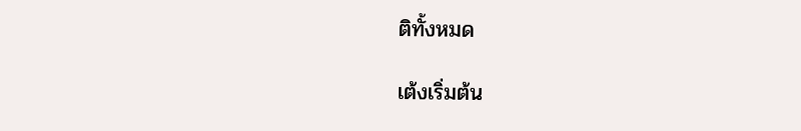ติทั้งหมด

เต้งเริ่มต้น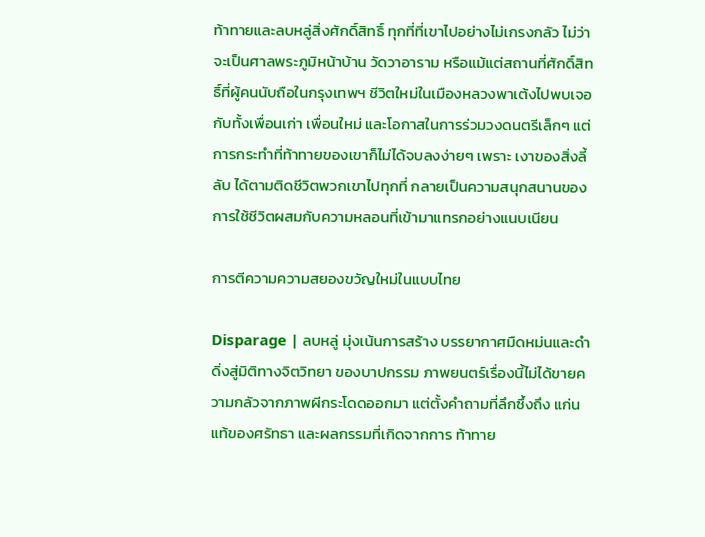ท้าทายและลบหลู่สิ่งศักดิ์สิทธิ์ ทุกที่ที่เขาไปอย่างไม่เกรงกลัว ไม่ว่าจะเป็นศาลพระภูมิหน้าบ้าน วัดวาอาราม หรือแม้แต่สถานที่ศักดิ์สิทธิ์ที่ผู้คนนับถือในกรุงเทพฯ ชีวิตใหม่ในเมืองหลวงพาเต้งไปพบเจอกับทั้งเพื่อนเก่า เพื่อนใหม่ และโอกาสในการร่วมวงดนตรีเล็กๆ แต่การกระทำที่ท้าทายของเขาก็ไม่ได้จบลงง่ายๆ เพราะ เงาของสิ่งลี้ลับ ได้ตามติดชีวิตพวกเขาไปทุกที่ กลายเป็นความสนุกสนานของการใช้ชีวิตผสมกับความหลอนที่เข้ามาแทรกอย่างแนบเนียน

การตีความความสยองขวัญใหม่ในแบบไทย

Disparage | ลบหลู่ มุ่งเน้นการสร้าง บรรยากาศมืดหม่นและดำดิ่งสู่มิติทางจิตวิทยา ของบาปกรรม ภาพยนตร์เรื่องนี้ไม่ได้ขายความกลัวจากภาพผีกระโดดออกมา แต่ตั้งคำถามที่ลึกซึ้งถึง แก่นแท้ของศรัทธา และผลกรรมที่เกิดจากการ ท้าทาย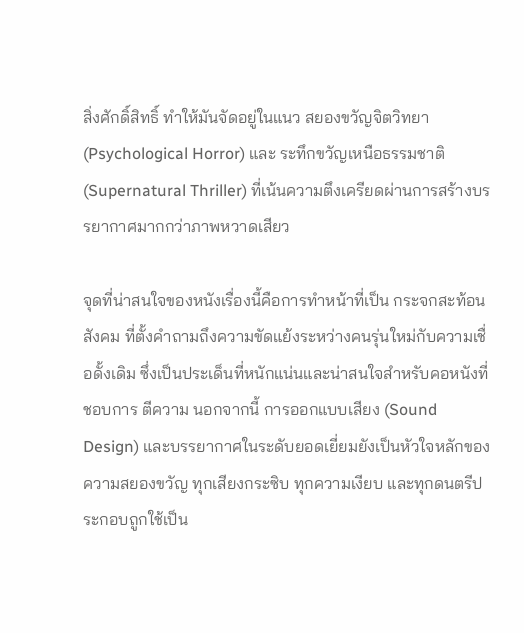สิ่งศักดิ์สิทธิ์ ทำให้มันจัดอยู่ในแนว สยองขวัญจิตวิทยา (Psychological Horror) และ ระทึกขวัญเหนือธรรมชาติ (Supernatural Thriller) ที่เน้นความตึงเครียดผ่านการสร้างบรรยากาศมากกว่าภาพหวาดเสียว

จุดที่น่าสนใจของหนังเรื่องนี้คือการทำหน้าที่เป็น กระจกสะท้อนสังคม ที่ตั้งคำถามถึงความขัดแย้งระหว่างคนรุ่นใหม่กับความเชื่อดั้งเดิม ซึ่งเป็นประเด็นที่หนักแน่นและน่าสนใจสำหรับคอหนังที่ชอบการ ตีความ นอกจากนี้ การออกแบบเสียง (Sound Design) และบรรยากาศในระดับยอดเยี่ยมยังเป็นหัวใจหลักของความสยองขวัญ ทุกเสียงกระซิบ ทุกความเงียบ และทุกดนตรีประกอบถูกใช้เป็น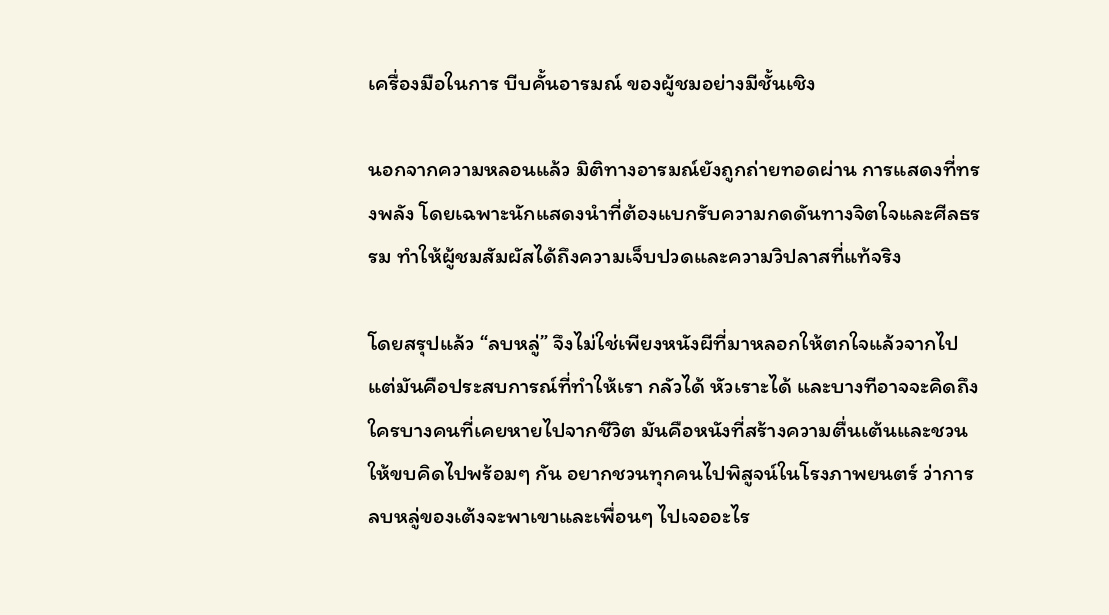เครื่องมือในการ บีบคั้นอารมณ์ ของผู้ชมอย่างมีชั้นเชิง

นอกจากความหลอนแล้ว มิติทางอารมณ์ยังถูกถ่ายทอดผ่าน การแสดงที่ทรงพลัง โดยเฉพาะนักแสดงนำที่ต้องแบกรับความกดดันทางจิตใจและศีลธรรม ทำให้ผู้ชมสัมผัสได้ถึงความเจ็บปวดและความวิปลาสที่แท้จริง

โดยสรุปแล้ว “ลบหลู่” จึงไม่ใช่เพียงหนังผีที่มาหลอกให้ตกใจแล้วจากไป แต่มันคือประสบการณ์ที่ทำให้เรา กลัวได้ หัวเราะได้ และบางทีอาจจะคิดถึงใครบางคนที่เคยหายไปจากชีวิต มันคือหนังที่สร้างความตื่นเต้นและชวนให้ขบคิดไปพร้อมๆ กัน อยากชวนทุกคนไปพิสูจน์ในโรงภาพยนตร์ ว่าการลบหลู่ของเต้งจะพาเขาและเพื่อนๆ ไปเจออะไร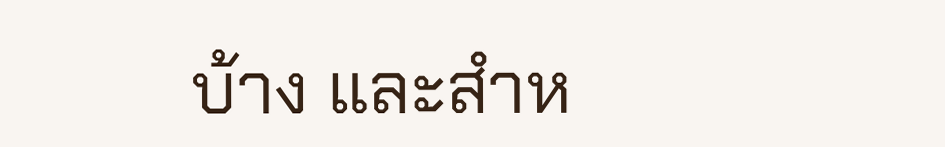บ้าง และสำห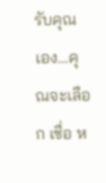รับคุณเอง…คุณจะเลือก เชื่อ ห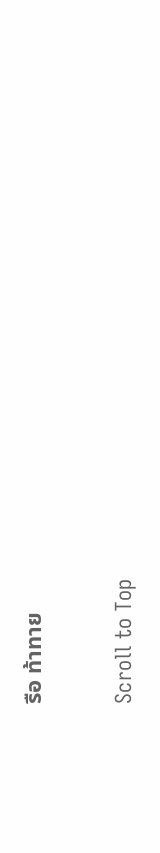รือ ท้าทาย

Scroll to Top